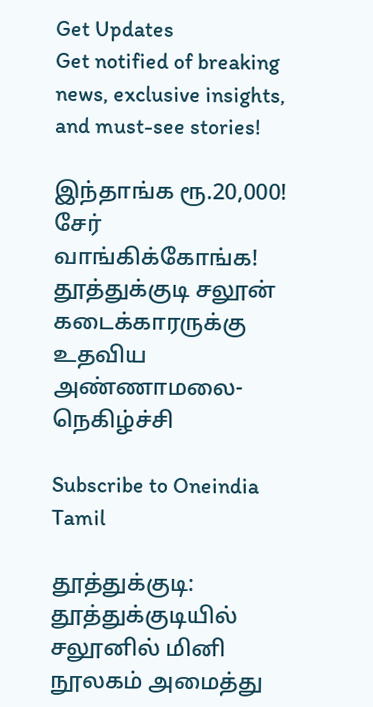Get Updates
Get notified of breaking news, exclusive insights, and must-see stories!

இந்தாங்க ரூ.20,000! சேர் வாங்கிக்கோங்க! தூத்துக்குடி சலூன் கடைக்காரருக்கு உதவிய அண்ணாமலை-நெகிழ்ச்சி

Subscribe to Oneindia Tamil

தூத்துக்குடி: தூத்துக்குடியில் சலூனில் மினி நூலகம் அமைத்து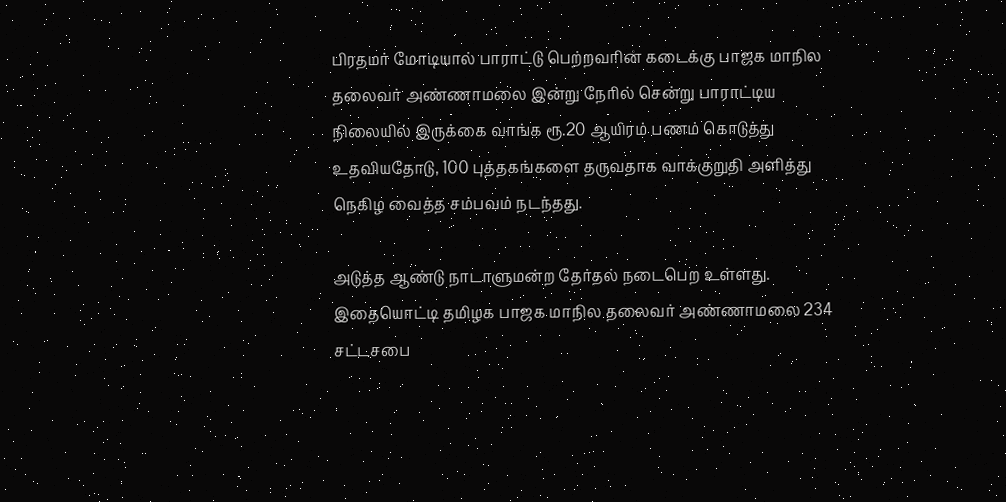பிரதமர் மோடியால் பாராட்டு பெற்றவரின் கடைக்கு பாஜக மாநில தலைவர் அண்ணாமலை இன்று நேரில் சென்று பாராட்டிய நிலையில் இருக்கை வாங்க ரூ.20 ஆயிரம் பணம் கொடுத்து உதவியதோடு, 100 புத்தகங்களை தருவதாக வாக்குறுதி அளித்து நெகிழ வைத்த சம்பவம் நடந்தது.

அடுத்த ஆண்டு நாடாளுமன்ற தேர்தல் நடைபெற உள்ளது. இதையொட்டி தமிழக பாஜக மாநில தலைவர் அண்ணாமலை 234 சட்டசபை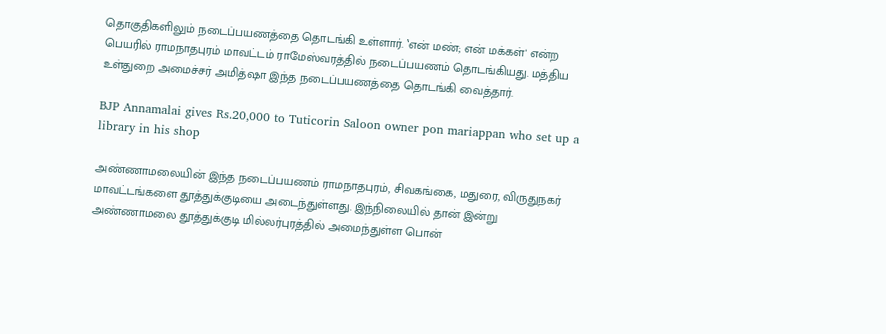தொகுதிகளிலும் நடைப்பயணத்தை தொடங்கி உள்ளார். ‛என் மண்; என் மக்கள்' என்ற பெயரில் ராமநாதபுரம் மாவட்டம் ராமேஸ்வரத்தில் நடைப்பயணம் தொடங்கியது. மத்திய உள்துறை அமைச்சர் அமித்ஷா இந்த நடைப்பயணத்தை தொடங்கி வைத்தார்.

BJP Annamalai gives Rs.20,000 to Tuticorin Saloon owner pon mariappan who set up a library in his shop

அண்ணாமலையின் இந்த நடைப்பயணம் ராமநாதபுரம், சிவகங்கை, மதுரை, விருதுநகர் மாவட்டங்களை தூத்துக்குடியை அடைந்துள்ளது. இந்நிலையில் தான் இன்று அண்ணாமலை தூத்துக்குடி மில்லர்புரத்தில் அமைந்துள்ள பொன்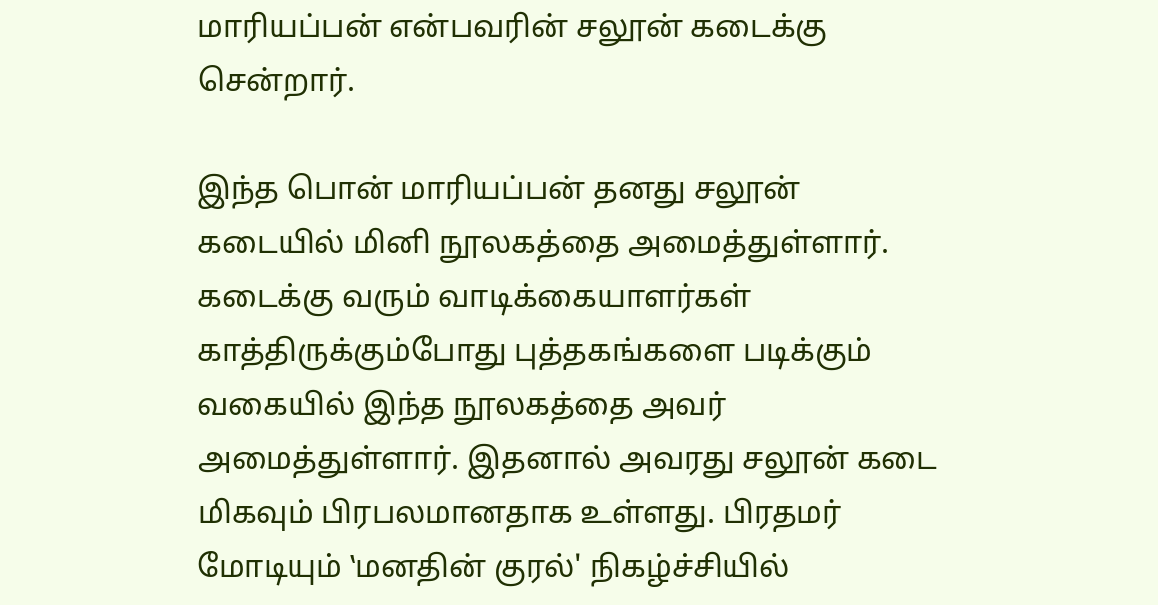மாரியப்பன் என்பவரின் சலூன் கடைக்கு சென்றார்.

இந்த பொன் மாரியப்பன் தனது சலூன் கடையில் மினி நூலகத்தை அமைத்துள்ளார். கடைக்கு வரும் வாடிக்கையாளர்கள் காத்திருக்கும்போது புத்தகங்களை படிக்கும் வகையில் இந்த நூலகத்தை அவர் அமைத்துள்ளார். இதனால் அவரது சலூன் கடை மிகவும் பிரபலமானதாக உள்ளது. பிரதமர் மோடியும் ‛மனதின் குரல்' நிகழ்ச்சியில்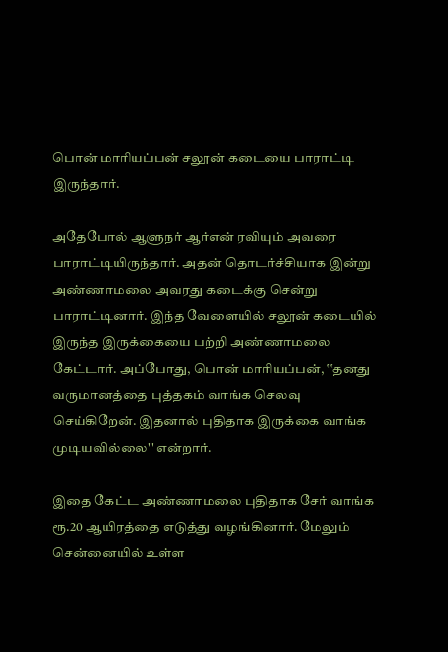பொன் மாரியப்பன் சலூன் கடையை பாராட்டி இருந்தார்.

அதேபோல் ஆளுநர் ஆர்என் ரவியும் அவரை பாராட்டியிருந்தார். அதன் தொடர்ச்சியாக இன்று அண்ணாமலை அவரது கடைக்கு சென்று பாராட்டினார். இந்த வேளையில் சலூன் கடையில் இருந்த இருக்கையை பற்றி அண்ணாமலை கேட்டார். அப்போது, பொன் மாரியப்பன், ‛‛தனது வருமானத்தை புத்தகம் வாங்க செலவு செய்கிறேன். இதனால் புதிதாக இருக்கை வாங்க முடியவில்லை'' என்றார்.

இதை கேட்ட அண்ணாமலை புதிதாக சேர் வாங்க ரூ.20 ஆயிரத்தை எடுத்து வழங்கினார். மேலும் சென்னையில் உள்ள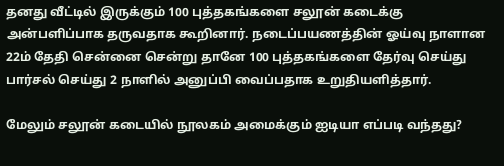தனது வீட்டில் இருக்கும் 100 புத்தகங்களை சலூன் கடைக்கு அன்பளிப்பாக தருவதாக கூறினார். நடைப்பயணத்தின் ஓய்வு நாளான 22ம் தேதி சென்னை சென்று தானே 100 புத்தகங்களை தேர்வு செய்து பார்சல் செய்து 2 நாளில் அனுப்பி வைப்பதாக உறுதியளித்தார்.

மேலும் சலூன் கடையில் நூலகம் அமைக்கும் ஐடியா எப்படி வந்தது?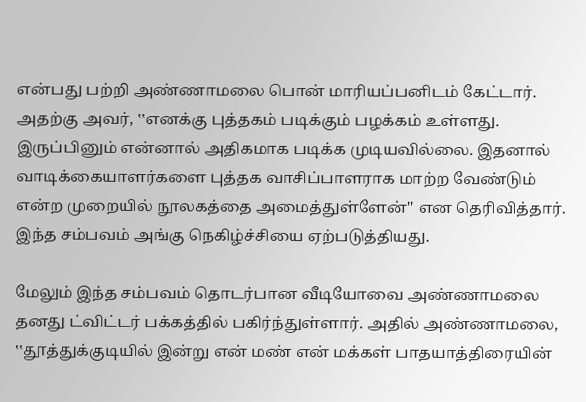என்பது பற்றி அண்ணாமலை பொன் மாரியப்பனிடம் கேட்டார். அதற்கு அவர், ‛‛எனக்கு புத்தகம் படிக்கும் பழக்கம் உள்ளது. இருப்பினும் என்னால் அதிகமாக படிக்க முடியவில்லை. இதனால் வாடிக்கையாளர்களை புத்தக வாசிப்பாளராக மாற்ற வேண்டும் என்ற முறையில் நூலகத்தை அமைத்துள்ளேன்'' என தெரிவித்தார். இந்த சம்பவம் அங்கு நெகிழ்ச்சியை ஏற்படுத்தியது.

மேலும் இந்த சம்பவம் தொடர்பான வீடியோவை அண்ணாமலை தனது ட்விட்டர் பக்கத்தில் பகிர்ந்துள்ளார். அதில் அண்ணாமலை, ‛‛தூத்துக்குடியில் இன்று என் மண் என் மக்கள் பாதயாத்திரையின்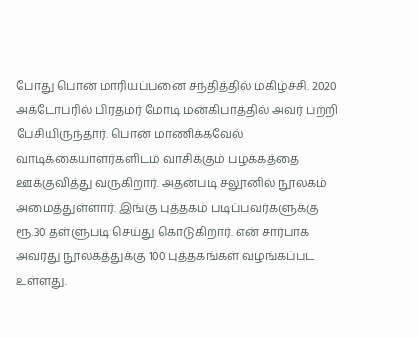போது பொன் மாரியப்பனை சந்தித்தில் மகிழ்ச்சி. 2020 அக்டோபரில் பிரதமர் மோடி மன்கிபாத்தில் அவர் பற்றி பேசியிருந்தார். பொன் மாணிக்கவேல் வாடிக்கையாளர்களிடம் வாசிக்கும் பழக்கத்தை ஊக்குவித்து வருகிறார். அதன்படி சலூனில் நூலகம் அமைத்துள்ளார். இங்கு புத்தகம் படிப்பவர்களுக்கு ரூ.30 தள்ளுபடி செய்து கொடுகிறார். என் சார்பாக அவரது நூலகத்துக்கு 100 புத்தகங்கள் வழங்கப்பட உள்ளது.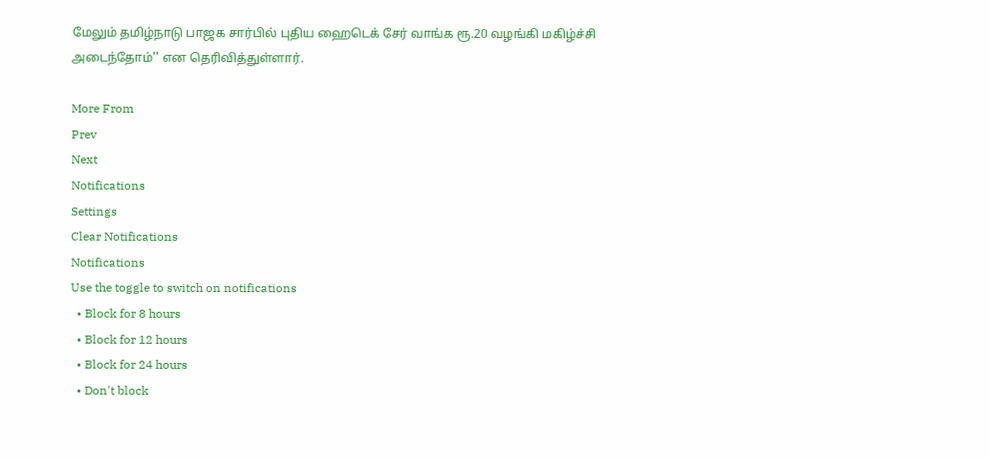மேலும் தமிழ்நாடு பாஜக சார்பில் புதிய ஹைடெக் சேர் வாங்க ரூ.20 வழங்கி மகிழ்ச்சி அடைந்தோம்'' என தெரிவித்துள்ளார்.

More From
Prev
Next
Notifications
Settings
Clear Notifications
Notifications
Use the toggle to switch on notifications
  • Block for 8 hours
  • Block for 12 hours
  • Block for 24 hours
  • Don't block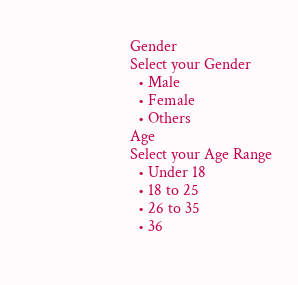Gender
Select your Gender
  • Male
  • Female
  • Others
Age
Select your Age Range
  • Under 18
  • 18 to 25
  • 26 to 35
  • 36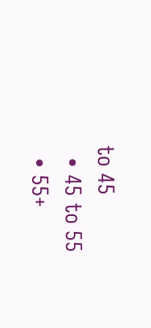to 45
  • 45 to 55
  • 55+